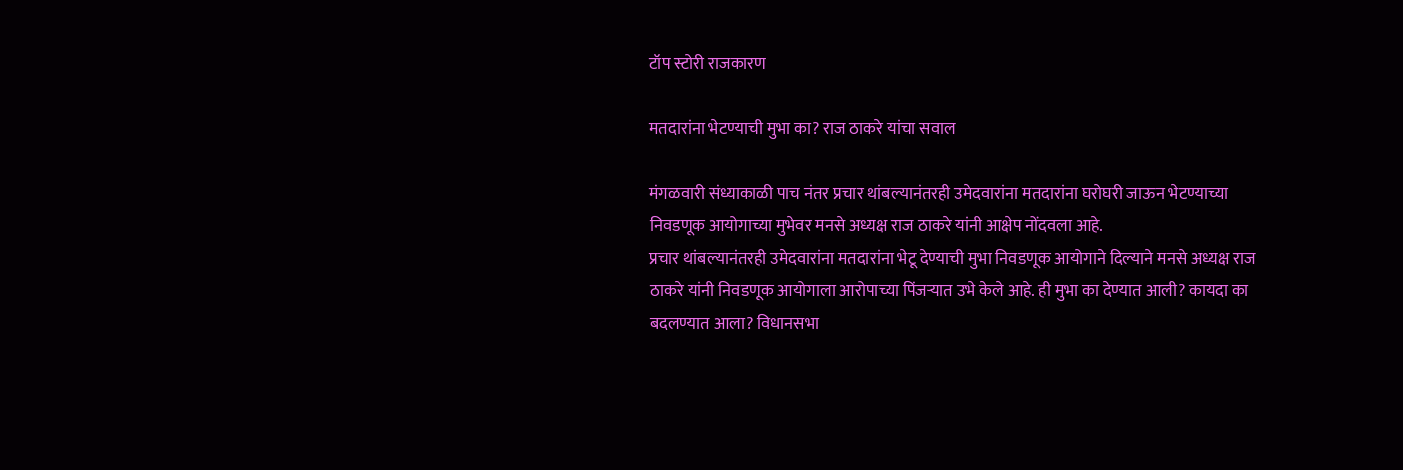टॉप स्टोरी राजकारण

मतदारांना भेटण्याची मुभा का? राज ठाकरे यांचा सवाल

मंगळवारी संध्याकाळी पाच नंतर प्रचार थांबल्यानंतरही उमेदवारांना मतदारांना घरोघरी जाऊन भेटण्याच्या निवडणूक आयोगाच्या मुभेवर मनसे अध्यक्ष राज ठाकरे यांनी आक्षेप नोंदवला आहे.
प्रचार थांबल्यानंतरही उमेदवारांना मतदारांना भेटू देण्याची मुभा निवडणूक आयोगाने दिल्याने मनसे अध्यक्ष राज ठाकरे यांनी निवडणूक आयोगाला आरोपाच्या पिंजऱ्यात उभे केले आहे. ही मुभा का देण्यात आली? कायदा का बदलण्यात आला? विधानसभा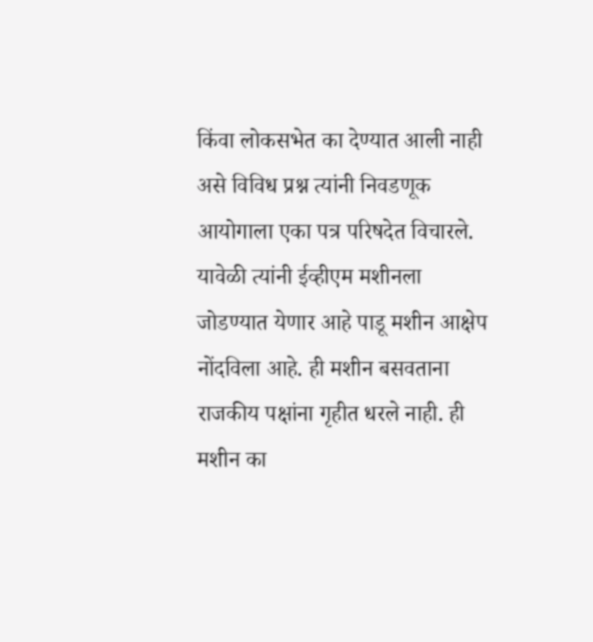किंवा लोकसभेत का देण्यात आली नाही असे विविध प्रश्न त्यांनी निवडणूक आयोगाला एका पत्र परिषदेत विचारले.
यावेळी त्यांनी ईव्हीएम मशीनला जोडण्यात येणार आहे पाडू मशीन आक्षेप नोंदविला आहे. ही मशीन बसवताना राजकीय पक्षांना गृहीत धरले नाही. ही मशीन का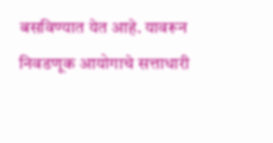बसविण्यात येत आहे. यावरून निवडणूक आयोगाचे सत्ताधारी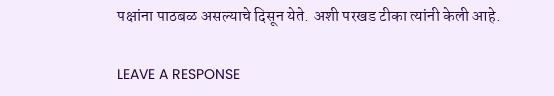पक्षांना पाठबळ असल्याचे दिसून येते. अशी परखड टीका त्यांनी केली आहे.

LEAVE A RESPONSE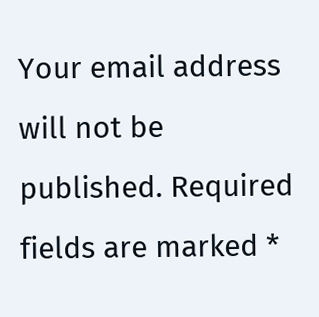Your email address will not be published. Required fields are marked *